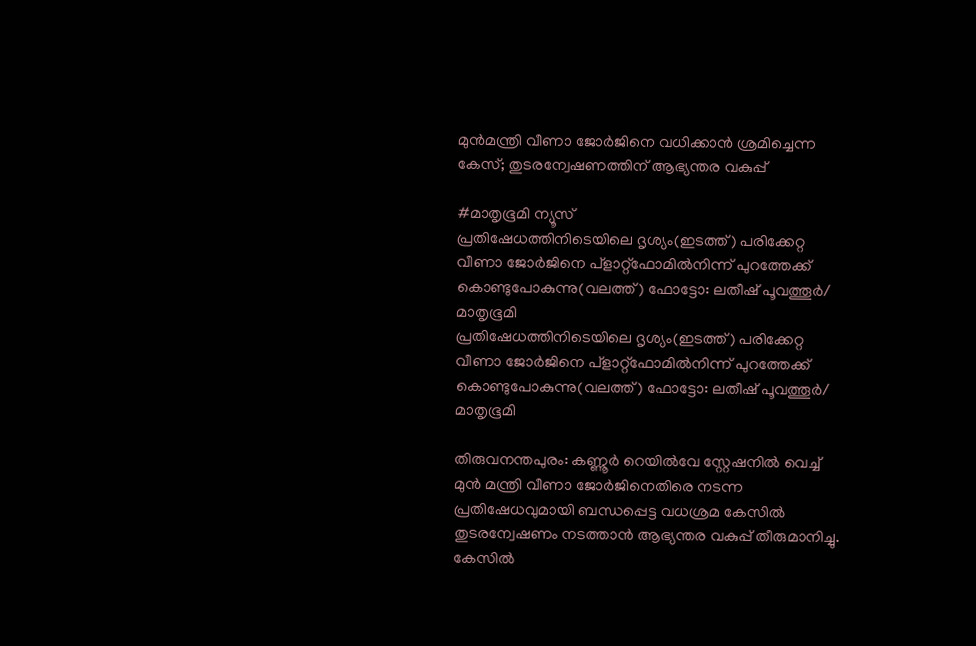മുൻമന്ത്രി വീണാ ജോർജിനെ വധിക്കാൻ ശ്രമിച്ചെന്ന കേസ്; തുടരന്വേഷണത്തിന് ആഭ്യന്തര വകുപ്പ്

#മാതൃഭൂമി ന്യൂസ്
പ്രതിഷേധത്തിനിടെയിലെ ദൃശ്യം(ഇടത്ത്) പരിക്കേറ്റ വീണാ ജോർജിനെ പ്‌ളാറ്റ്‌ഫോമില്‍നിന്ന് പുറത്തേക്ക് കൊണ്ടുപോകുന്നു(വലത്ത്) ഫോട്ടോ: ലതീഷ് പൂവത്തൂര്‍/ മാതൃഭൂമി
പ്രതിഷേധത്തിനിടെയിലെ ദൃശ്യം(ഇടത്ത്) പരിക്കേറ്റ വീണാ ജോർജിനെ പ്‌ളാറ്റ്‌ഫോമില്‍നിന്ന് പുറത്തേക്ക് കൊണ്ടുപോകുന്നു(വലത്ത്) ഫോട്ടോ: ലതീഷ് പൂവത്തൂര്‍/ മാതൃഭൂമി

തിരുവനന്തപുരം: കണ്ണൂർ റെയിൽവേ സ്റ്റേഷനിൽ വെച്ച് മുൻ മന്ത്രി വീണാ ജോർജിനെതിരെ നടന്ന പ്രതിഷേധവുമായി ബന്ധപ്പെട്ട വധശ്രമ കേസിൽ തുടരന്വേഷണം നടത്താൻ ആഭ്യന്തര വകുപ്പ് തീരുമാനിച്ചു. കേസിൽ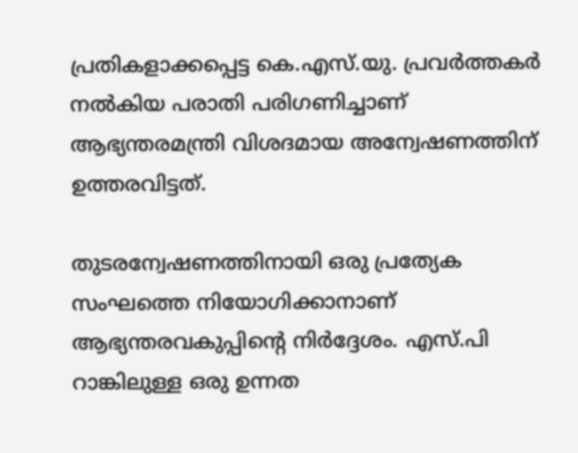പ്രതികളാക്കപ്പെട്ട കെ.എസ്.യു. പ്രവർത്തകർ നൽകിയ പരാതി പരിഗണിച്ചാണ് ആഭ്യന്തരമന്ത്രി വിശദമായ അന്വേഷണത്തിന് ഉത്തരവിട്ടത്.

തുടരന്വേഷണത്തിനായി ഒരു പ്രത്യേക സംഘത്തെ നിയോഗിക്കാനാണ് ആഭ്യന്തരവകുപ്പിന്റെ നിർദ്ദേശം. എസ്.പി റാങ്കിലുള്ള ഒരു ഉന്നത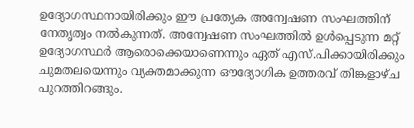ഉദ്യോഗസ്ഥനായിരിക്കും ഈ പ്രത്യേക അന്വേഷണ സംഘത്തിന് നേതൃത്വം നൽകുന്നത്. അന്വേഷണ സംഘത്തിൽ ഉൾപ്പെടുന്ന മറ്റ് ഉദ്യോഗസ്ഥർ ആരൊക്കെയാണെന്നും ഏത് എസ്.പിക്കായിരിക്കും ചുമതലയെന്നും വ്യക്തമാക്കുന്ന ഔദ്യോഗിക ഉത്തരവ് തിങ്കളാഴ്ച പുറത്തിറങ്ങും.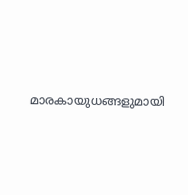മാരകായുധങ്ങളുമായി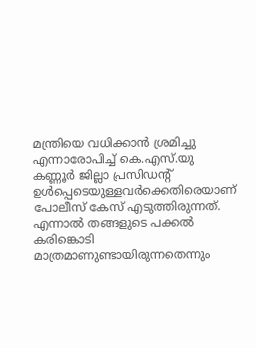മന്ത്രിയെ വധിക്കാൻ ശ്രമിച്ചു എന്നാരോപിച്ച് കെ.എസ്.യു കണ്ണൂർ ജില്ലാ പ്രസിഡന്റ് ഉൾപ്പെടെയുള്ളവർക്കെതിരെയാണ് പോലീസ് കേസ് എടുത്തിരുന്നത്. എന്നാൽ തങ്ങളുടെ പക്കൽ കരിങ്കൊടി മാത്രമാണുണ്ടായിരുന്നതെന്നും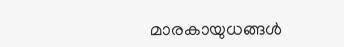മാരകായുധങ്ങൾ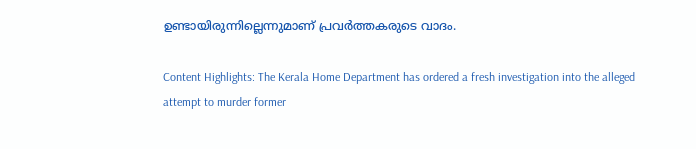ഉണ്ടായിരുന്നില്ലെന്നുമാണ് പ്രവർത്തകരുടെ വാദം.

Content Highlights: The Kerala Home Department has ordered a fresh investigation into the alleged attempt to murder former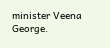minister Veena George.